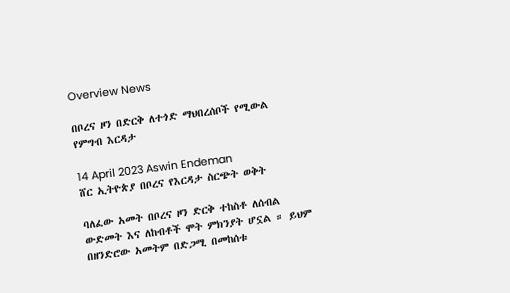Overview News

በቦረና ዞን በድርቅ ለተጎድ ማህበረሰቦች የሚውል የምግብ እርዳታ

14 April 2023 Aswin Endeman
ሸር ኢትዮጵያ በቦረና የእርዳታ ስርጭት ወቅት

ባለፈው አመት በቦረና ዞን ድርቅ ተከስቶ ለሰብል ውድመት እና ለከብቶች ሞት ምክንያት ሆኗል ። ይህም በዘንድሮው አመትም በድጋሚ በመከሰቱ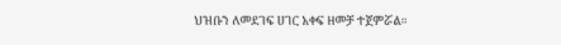ህዝቡን ለመደገፍ ሀገር አቀፍ ዘመቻ ተጀምሯል።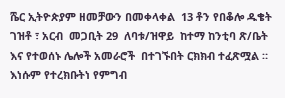ሼር ኢትዮጵያም ዘመቻውን በመቀላቀል  13 ቶን የበቆሎ ዱቄት ገዝቶ ፣ አርብ  መጋቢት 29  ለባቱ/ዝዋይ  ከተማ ከንቲባ ጽ/ቤት   እና የተወሰኑ ሌሎች አመራሮች  በተገኙበት ርክክብ ተፈጽሟል ። እነሱም የተረክቡትነ የምግብ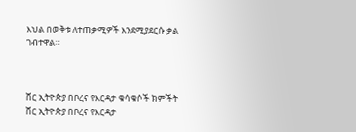እህል በወቅቱ ለተጠቃሚዎች እንደሚያደርሱ ቃል ገብተዋል።



ሸር ኢትዮጵያ በቦረና የእርዳታ ቁሳቁሶች ክምችት
ሸር ኢትዮጵያ በቦረና የእርዳታ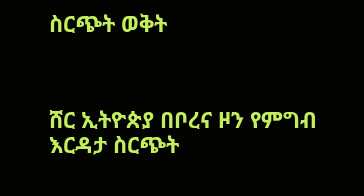ስርጭት ወቅት



ሸር ኢትዮጵያ በቦረና ዞን የምግብ እርዳታ ስርጭት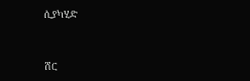ሲያካሂድ



ሸር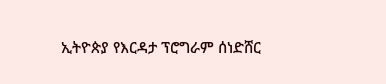ኢትዮጵያ የእርዳታ ፕሮግራም ሰነድሸር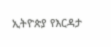ኢትዮጵያ የእርዳታ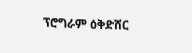ፕሮግራም ዕቅድሸር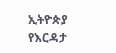ኢትዮጵያ የእርዳታ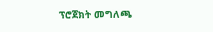ፕሮጀክት መግለጫ